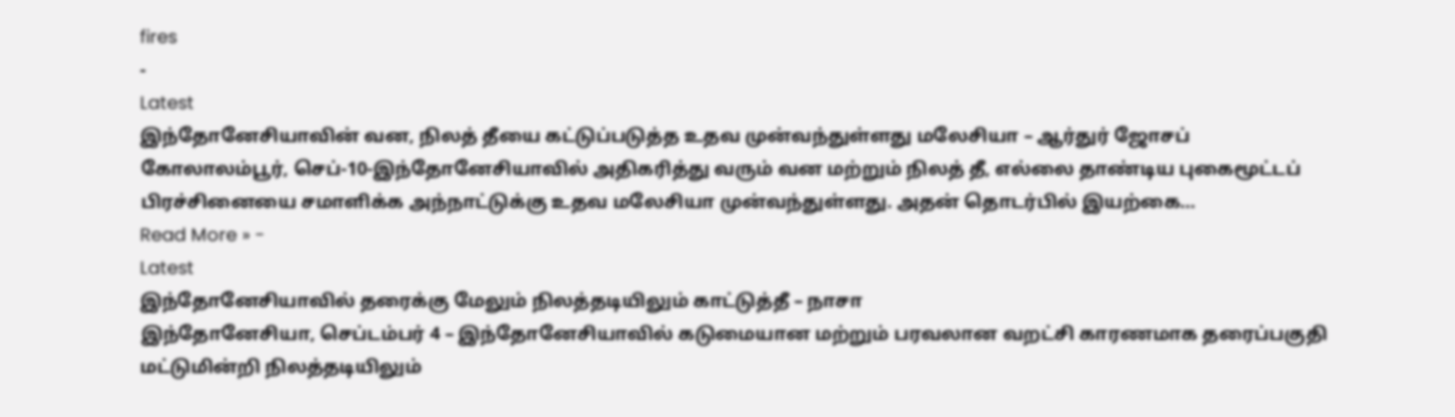fires
-
Latest
இந்தோனேசியாவின் வன, நிலத் தீயை கட்டுப்படுத்த உதவ முன்வந்துள்ளது மலேசியா – ஆர்துர் ஜோசப்
கோலாலம்பூர், செப்-10-இந்தோனேசியாவில் அதிகரித்து வரும் வன மற்றும் நிலத் தீ, எல்லை தாண்டிய புகைமூட்டப் பிரச்சினையை சமாளிக்க அந்நாட்டுக்கு உதவ மலேசியா முன்வந்துள்ளது. அதன் தொடர்பில் இயற்கை…
Read More » -
Latest
இந்தோனேசியாவில் தரைக்கு மேலும் நிலத்தடியிலும் காட்டுத்தீ – நாசா
இந்தோனேசியா, செப்டம்பர் 4 – இந்தோனேசியாவில் கடுமையான மற்றும் பரவலான வறட்சி காரணமாக தரைப்பகுதி மட்டுமின்றி நிலத்தடியிலும்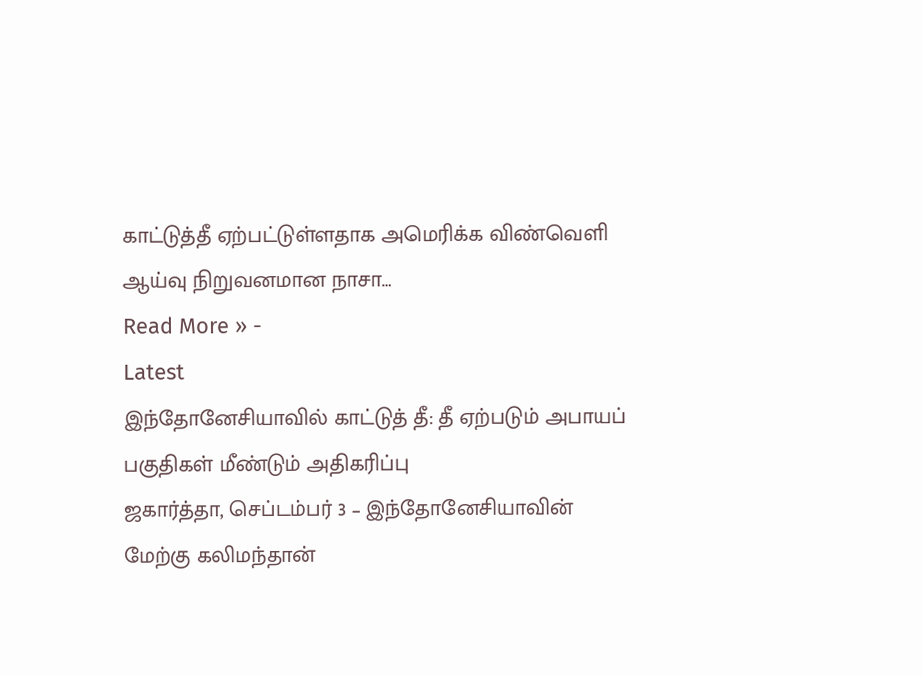காட்டுத்தீ ஏற்பட்டுள்ளதாக அமெரிக்க விண்வெளி ஆய்வு நிறுவனமான நாசா…
Read More » -
Latest
இந்தோனேசியாவில் காட்டுத் தீ: தீ ஏற்படும் அபாயப் பகுதிகள் மீண்டும் அதிகரிப்பு
ஜகார்த்தா, செப்டம்பர் 3 – இந்தோனேசியாவின் மேற்கு கலிமந்தான்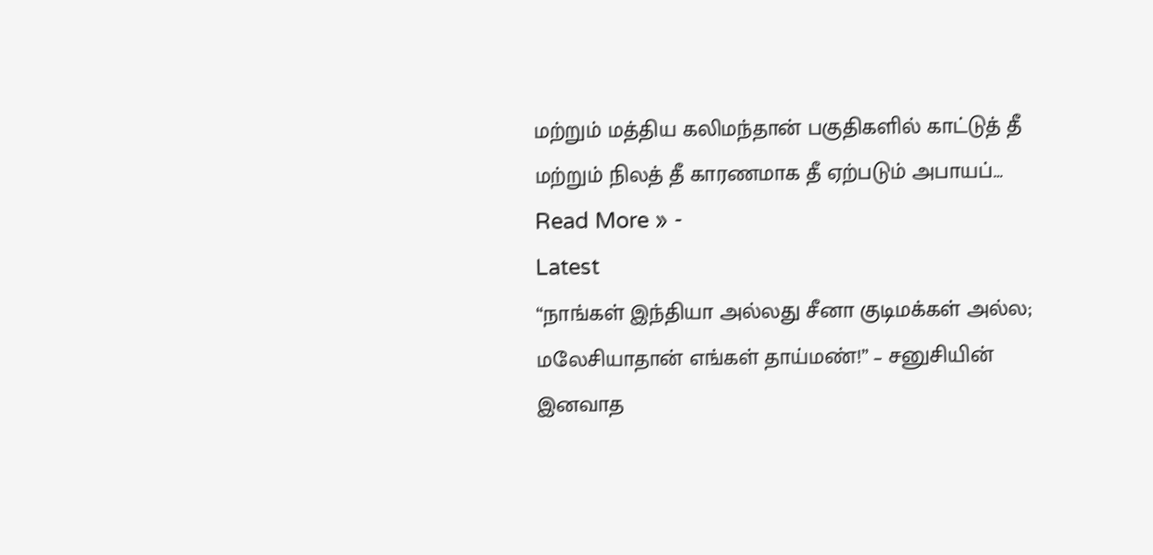மற்றும் மத்திய கலிமந்தான் பகுதிகளில் காட்டுத் தீ மற்றும் நிலத் தீ காரணமாக தீ ஏற்படும் அபாயப்…
Read More » -
Latest
“நாங்கள் இந்தியா அல்லது சீனா குடிமக்கள் அல்ல; மலேசியாதான் எங்கள் தாய்மண்!” – சனுசியின் இனவாத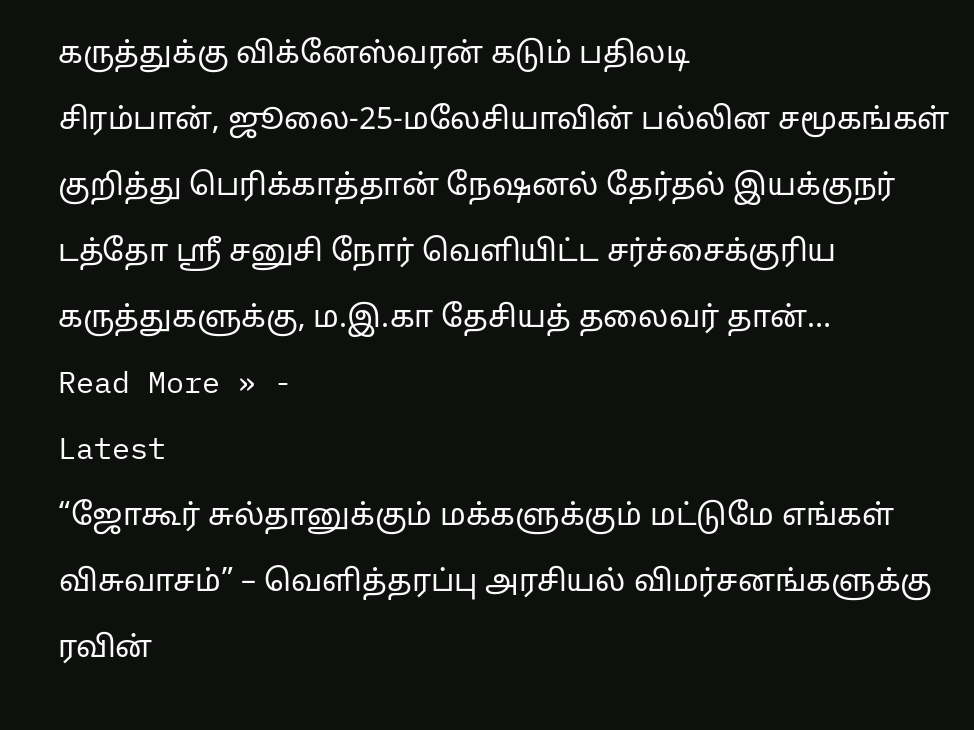கருத்துக்கு விக்னேஸ்வரன் கடும் பதிலடி
சிரம்பான், ஜூலை-25-மலேசியாவின் பல்லின சமூகங்கள் குறித்து பெரிக்காத்தான் நேஷனல் தேர்தல் இயக்குநர் டத்தோ ஸ்ரீ சனுசி நோர் வெளியிட்ட சர்ச்சைக்குரிய கருத்துகளுக்கு, ம.இ.கா தேசியத் தலைவர் தான்…
Read More » -
Latest
“ஜோகூர் சுல்தானுக்கும் மக்களுக்கும் மட்டுமே எங்கள் விசுவாசம்” – வெளித்தரப்பு அரசியல் விமர்சனங்களுக்கு ரவின்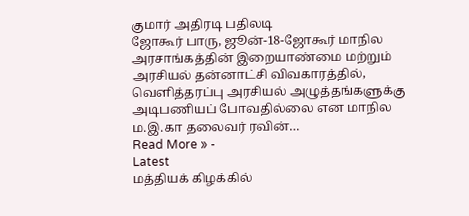குமார் அதிரடி பதிலடி
ஜோகூர் பாரு, ஜூன்-18-ஜோகூர் மாநில அரசாங்கத்தின் இறையாண்மை மற்றும் அரசியல் தன்னாட்சி விவகாரத்தில், வெளித்தரப்பு அரசியல் அழுத்தங்களுக்கு அடிபணியப் போவதில்லை என மாநில ம.இ.கா தலைவர் ரவின்…
Read More » -
Latest
மத்தியக் கிழக்கில்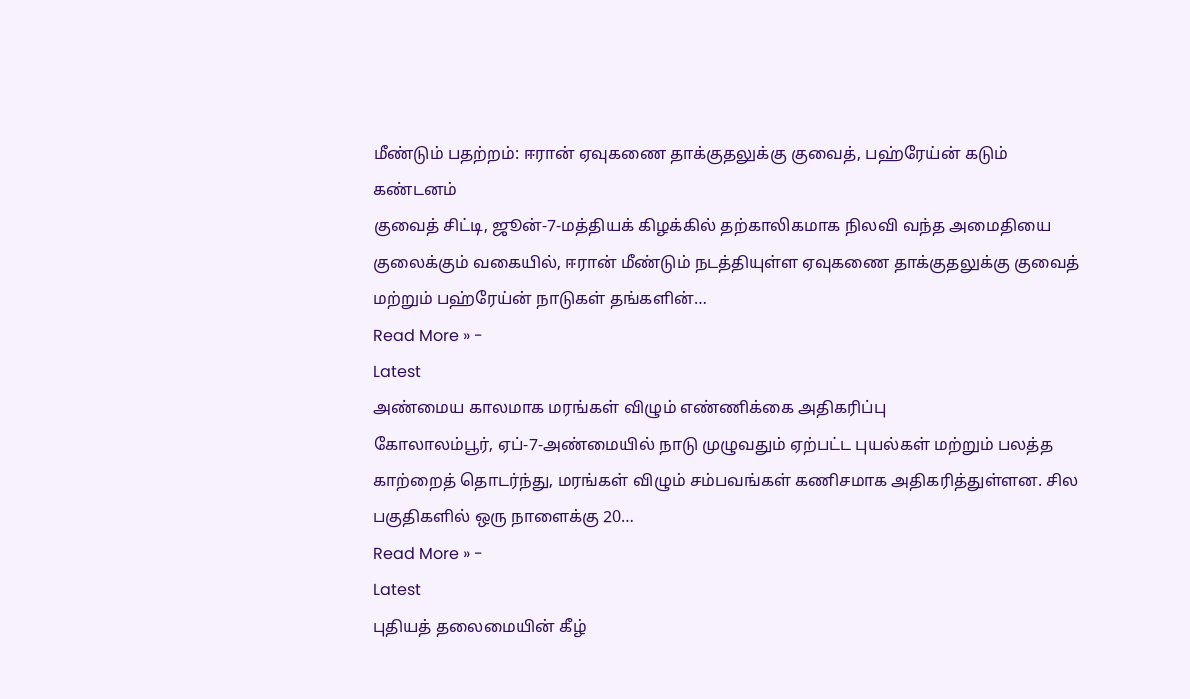மீண்டும் பதற்றம்: ஈரான் ஏவுகணை தாக்குதலுக்கு குவைத், பஹ்ரேய்ன் கடும் கண்டனம்
குவைத் சிட்டி, ஜூன்-7-மத்தியக் கிழக்கில் தற்காலிகமாக நிலவி வந்த அமைதியை குலைக்கும் வகையில், ஈரான் மீண்டும் நடத்தியுள்ள ஏவுகணை தாக்குதலுக்கு குவைத் மற்றும் பஹ்ரேய்ன் நாடுகள் தங்களின்…
Read More » -
Latest
அண்மைய காலமாக மரங்கள் விழும் எண்ணிக்கை அதிகரிப்பு
கோலாலம்பூர், ஏப்-7-அண்மையில் நாடு முழுவதும் ஏற்பட்ட புயல்கள் மற்றும் பலத்த காற்றைத் தொடர்ந்து, மரங்கள் விழும் சம்பவங்கள் கணிசமாக அதிகரித்துள்ளன. சில பகுதிகளில் ஒரு நாளைக்கு 20…
Read More » -
Latest
புதியத் தலைமையின் கீழ்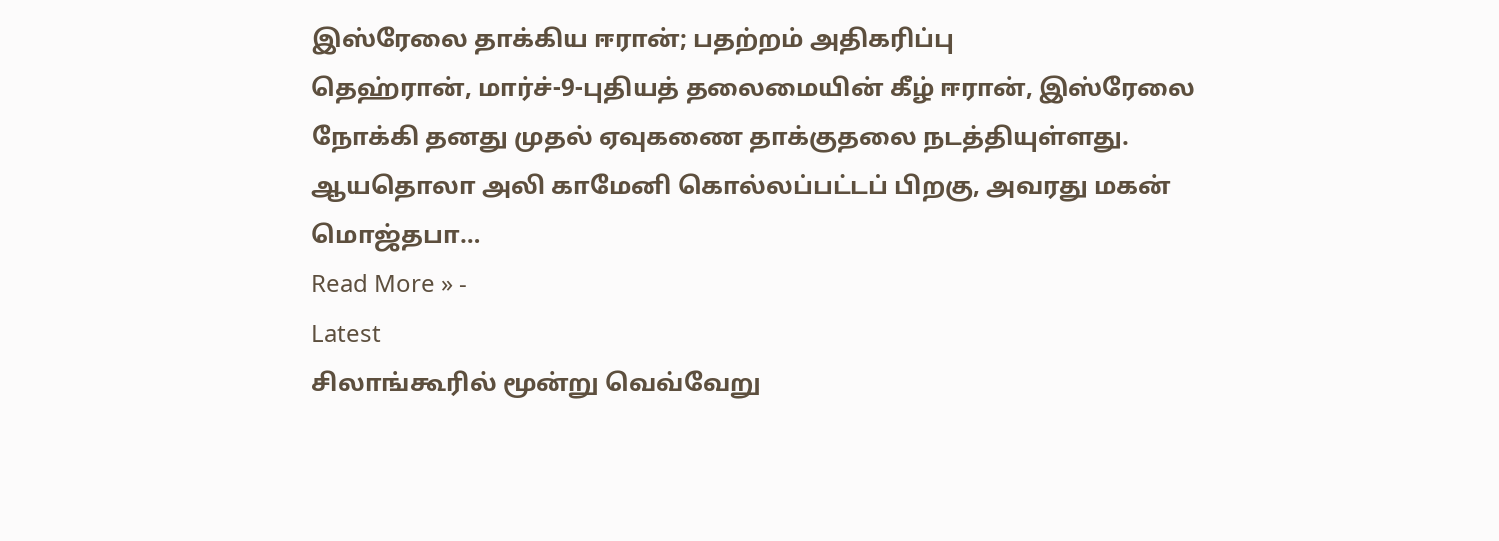இஸ்ரேலை தாக்கிய ஈரான்; பதற்றம் அதிகரிப்பு
தெஹ்ரான், மார்ச்-9-புதியத் தலைமையின் கீழ் ஈரான், இஸ்ரேலை நோக்கி தனது முதல் ஏவுகணை தாக்குதலை நடத்தியுள்ளது. ஆயதொலா அலி காமேனி கொல்லப்பட்டப் பிறகு, அவரது மகன் மொஜ்தபா…
Read More » -
Latest
சிலாங்கூரில் மூன்று வெவ்வேறு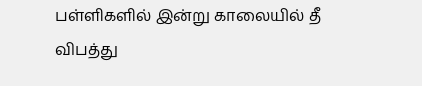பள்ளிகளில் இன்று காலையில் தீ விபத்து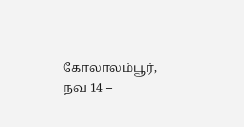கோலாலம்பூர், நவ 14 –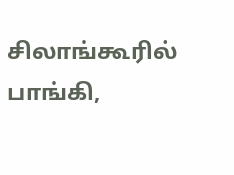சிலாங்கூரில் பாங்கி,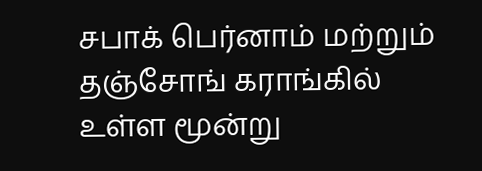சபாக் பெர்னாம் மற்றும் தஞ்சோங் கராங்கில் உள்ள மூன்று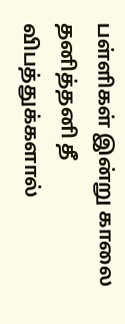பள்ளிகள் இன்று காலை தனித்தனி தீ விபத்துக்களால்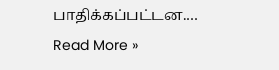பாதிக்கப்பட்டன.…
Read More »